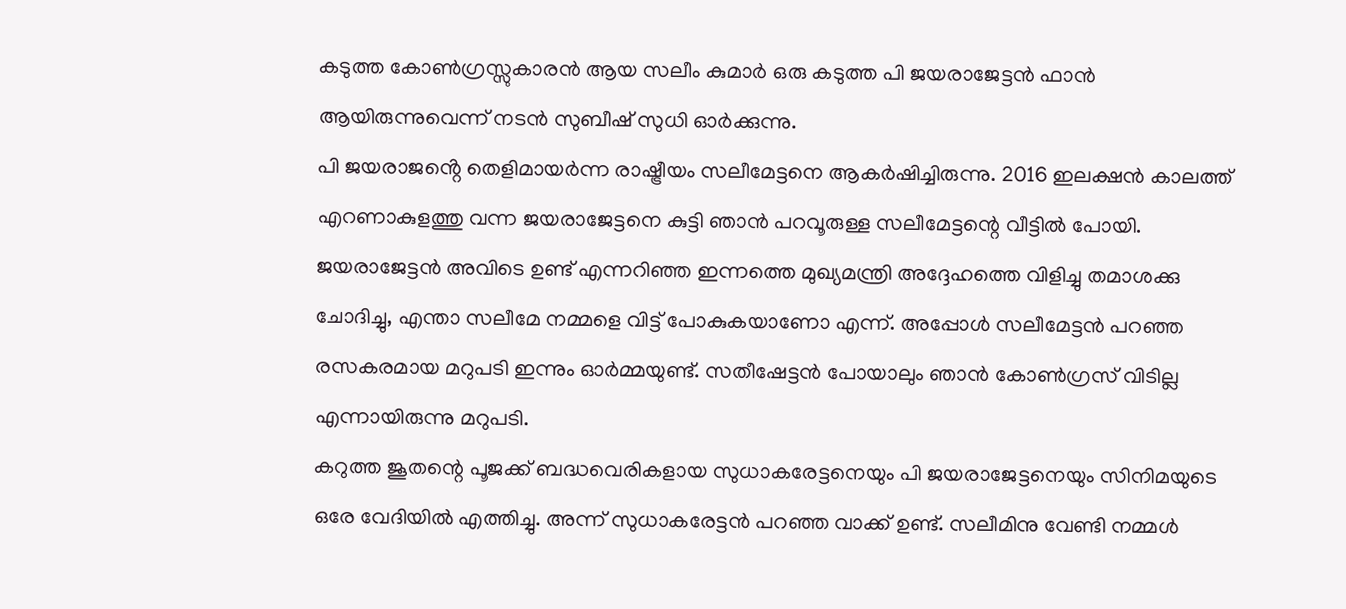കടുത്ത കോൺഗ്രസ്സുകാരൻ ആയ സലീം കുമാർ ഒരു കടുത്ത പി ജയരാജേട്ടൻ ഫാൻ ആയിരുന്നുവെന്ന് നടൻ സുബീഷ് സുധി ഓർക്കുന്നു.
പി ജയരാജൻ്റെ തെളിമായർന്ന രാഷ്ട്രീയം സലീമേട്ടനെ ആകർഷിച്ചിരുന്നു. 2016 ഇലക്ഷൻ കാലത്ത് എറണാകുളത്തു വന്ന ജയരാജേട്ടനെ കുട്ടി ഞാൻ പറവൂരുള്ള സലീമേട്ടന്റെ വീട്ടിൽ പോയി. ജയരാജേട്ടൻ അവിടെ ഉണ്ട് എന്നറിഞ്ഞ ഇന്നത്തെ മുഖ്യമന്ത്രി അദ്ദേഹത്തെ വിളിച്ചു തമാശക്കു ചോദിച്ചു, എന്താ സലീമേ നമ്മളെ വിട്ട് പോകുകയാണോ എന്ന്. അപ്പോൾ സലീമേട്ടൻ പറഞ്ഞ രസകരമായ മറുപടി ഇന്നും ഓർമ്മയുണ്ട്. സതീഷേട്ടൻ പോയാലും ഞാൻ കോൺഗ്രസ് വിടില്ല എന്നായിരുന്നു മറുപടി.
കറുത്ത ജൂതന്റെ പൂജക്ക് ബദ്ധവെരികളായ സുധാകരേട്ടനെയും പി ജയരാജേട്ടനെയും സിനിമയുടെ ഒരേ വേദിയിൽ എത്തിച്ചു. അന്ന് സുധാകരേട്ടൻ പറഞ്ഞ വാക്ക് ഉണ്ട്. സലീമിനു വേണ്ടി നമ്മൾ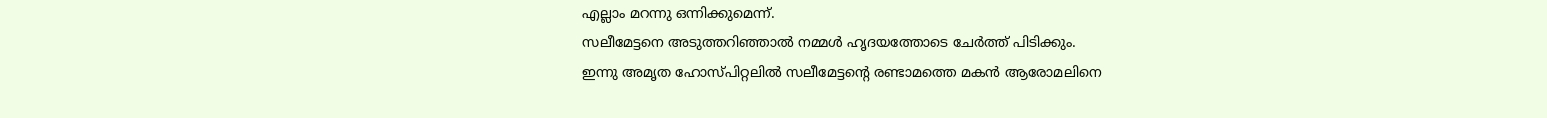എല്ലാം മറന്നു ഒന്നിക്കുമെന്ന്.
സലീമേട്ടനെ അടുത്തറിഞ്ഞാൽ നമ്മൾ ഹൃദയത്തോടെ ചേർത്ത് പിടിക്കും.
ഇന്നു അമൃത ഹോസ്പിറ്റലിൽ സലീമേട്ടന്റെ രണ്ടാമത്തെ മകൻ ആരോമലിനെ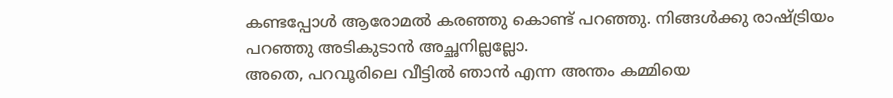കണ്ടപ്പോൾ ആരോമൽ കരഞ്ഞു കൊണ്ട് പറഞ്ഞു. നിങ്ങൾക്കു രാഷ്ട്രിയം പറഞ്ഞു അടികുടാൻ അച്ഛനില്ലല്ലോ.
അതെ, പറവൂരിലെ വീട്ടിൽ ഞാൻ എന്ന അന്തം കമ്മിയെ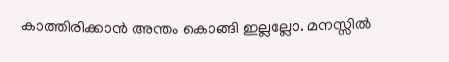കാത്തിരിക്കാൻ അന്തം കൊങ്ങി ഇല്ലല്ലോ. മനസ്സിൽ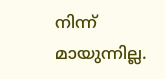നിന്ന് മായുന്നില്ല.